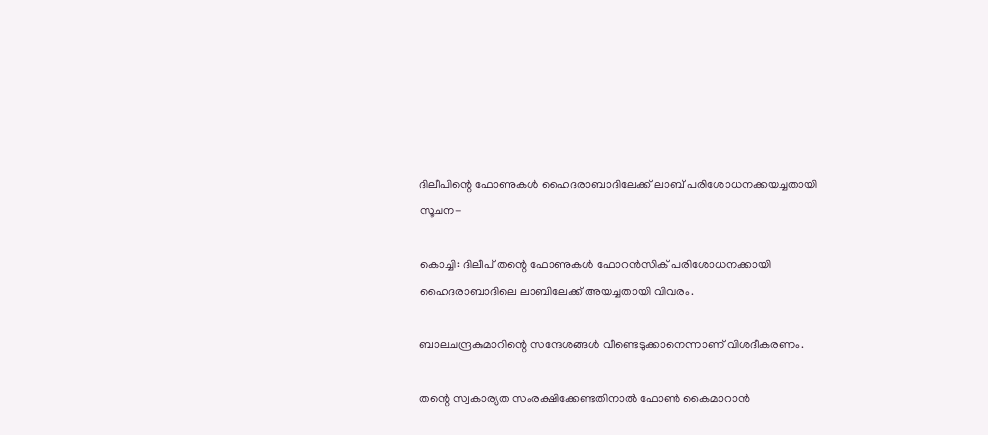ദിലീപിന്റെ ഫോണുകള്‍ ഹൈദരാബാദിലേക്ക് ലാബ് പരിശോധനക്കയച്ചതായി സൂചന-

കൊച്ചി: ദിലീപ് തന്റെ ഫോണുകള്‍ ഫോറന്‍സിക് പരിശോധനക്കായി ഹൈദരാബാദിലെ ലാബിലേക്ക് അയച്ചതായി വിവരം.

ബാലചന്ദ്രകുമാറിന്റെ സന്ദേശങ്ങള്‍ വീണ്ടെടുക്കാനെന്നാണ് വിശദീകരണം.

തന്റെ സ്വകാര്യത സംരക്ഷിക്കേണ്ടതിനാല്‍ ഫോണ്‍ കൈമാറാന്‍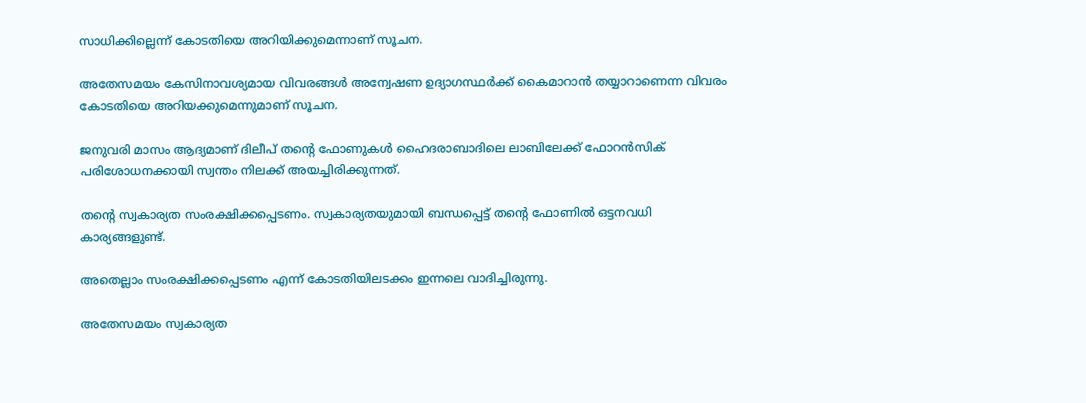സാധിക്കില്ലെന്ന് കോടതിയെ അറിയിക്കുമെന്നാണ് സൂചന.

അതേസമയം കേസിനാവശ്യമായ വിവരങ്ങള്‍ അന്വേഷണ ഉദ്യാഗസ്ഥര്‍ക്ക് കൈമാറാന്‍ തയ്യാറാണെന്ന വിവരം കോടതിയെ അറിയക്കുമെന്നുമാണ് സൂചന.

ജനുവരി മാസം ആദ്യമാണ് ദിലീപ് തന്റെ ഫോണുകള്‍ ഹൈദരാബാദിലെ ലാബിലേക്ക് ഫോറന്‍സിക് പരിശോധനക്കായി സ്വന്തം നിലക്ക് അയച്ചിരിക്കുന്നത്.

തന്റെ സ്വകാര്യത സംരക്ഷിക്കപ്പെടണം. സ്വകാര്യതയുമായി ബന്ധപ്പെട്ട് തന്റെ ഫോണില്‍ ഒട്ടനവധി കാര്യങ്ങളുണ്ട്.

അതെല്ലാം സംരക്ഷിക്കപ്പെടണം എന്ന് കോടതിയിലടക്കം ഇന്നലെ വാദിച്ചിരുന്നു.

അതേസമയം സ്വകാര്യത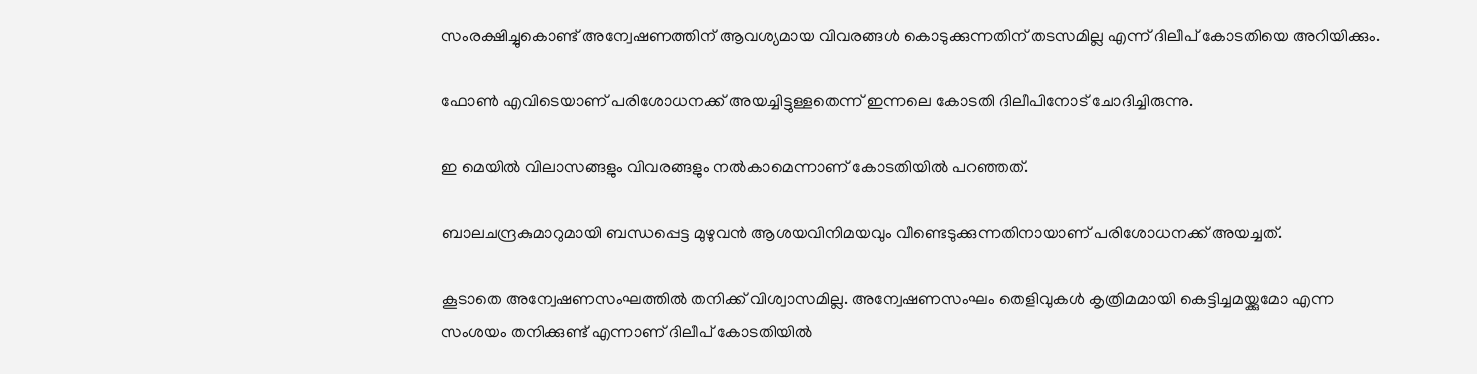സംരക്ഷിച്ചുകൊണ്ട് അന്വേഷണത്തിന് ആവശ്യമായ വിവരങ്ങള്‍ കൊടുക്കുന്നതിന് തടസമില്ല എന്ന് ദിലീപ് കോടതിയെ അറിയിക്കും.

ഫോണ്‍ എവിടെയാണ് പരിശോധനക്ക് അയച്ചിട്ടുള്ളതെന്ന് ഇന്നലെ കോടതി ദിലീപിനോട് ചോദിച്ചിരുന്നു.

ഇ മെയില്‍ വിലാസങ്ങളും വിവരങ്ങളും നല്‍കാമെന്നാണ് കോടതിയില്‍ പറഞ്ഞത്.

ബാലചന്ദ്രകുമാറുമായി ബന്ധപ്പെട്ട മുഴുവന്‍ ആശയവിനിമയവും വീണ്ടെടുക്കുന്നതിനായാണ് പരിശോധനക്ക് അയച്ചത്.

കൂടാതെ അന്വേഷണസംഘത്തില്‍ തനിക്ക് വിശ്വാസമില്ല. അന്വേഷണസംഘം തെളിവുകള്‍ കൃത്രിമമായി കെട്ടിച്ചമയ്ക്കുമോ എന്ന സംശയം തനിക്കുണ്ട് എന്നാണ് ദിലീപ് കോടതിയില്‍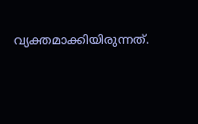വ്യക്തമാക്കിയിരുന്നത്.